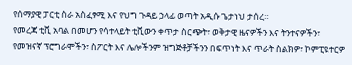የሰማያዊ ፓርቲ ስራ አስፈፃሚ እና የህግ ጉዳይ ኃላፊ ወጣት አዲሱ ጌታነህ ታሰረ።
የመረጃ ቲቪ አባል በመሆን የሳተላይት ቲቪውን ቀጥታ ስርጭት፣ ወቅታዊ ዜናዎችን እና ትንተናዎችን፣ የመዝናኛ ፕሮግራሞችን፣ ስፖርት እና ሌሎችንም ዝግጅቶቻችንን በፍጥነት እና ጥራት ስልክዎ፣ ኮምፒዩተርዎ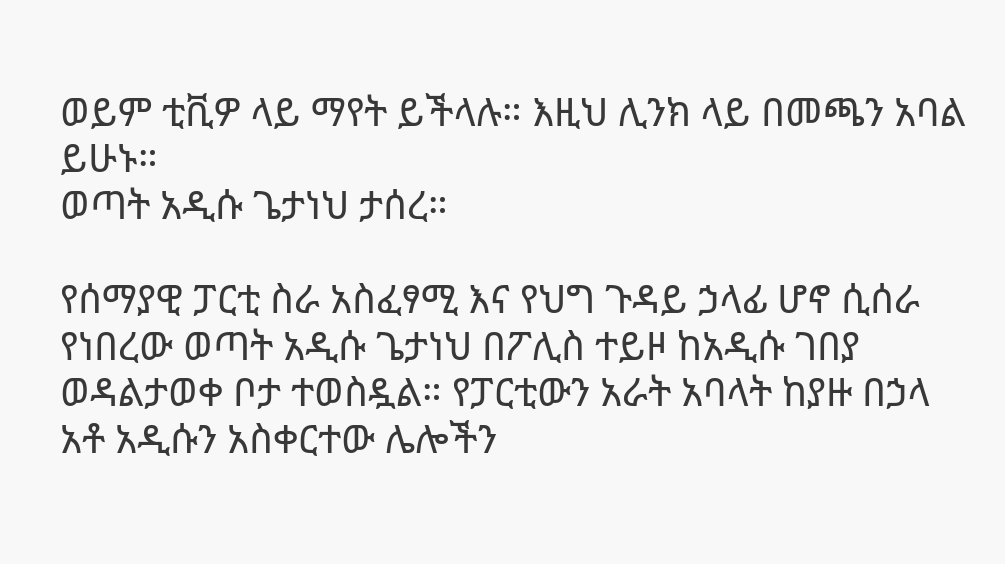ወይም ቲቪዎ ላይ ማየት ይችላሉ። እዚህ ሊንክ ላይ በመጫን አባል ይሁኑ።
ወጣት አዲሱ ጌታነህ ታሰረ።

የሰማያዊ ፓርቲ ስራ አስፈፃሚ እና የህግ ጉዳይ ኃላፊ ሆኖ ሲሰራ የነበረው ወጣት አዲሱ ጌታነህ በፖሊስ ተይዞ ከአዲሱ ገበያ ወዳልታወቀ ቦታ ተወስዷል። የፓርቲውን አራት አባላት ከያዙ በኃላ አቶ አዲሱን አስቀርተው ሌሎችን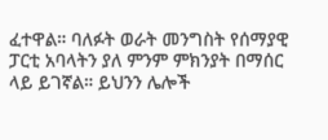ፈተዋል። ባለፉት ወራት መንግስት የሰማያዊ ፓርቲ አባላትን ያለ ምንም ምክንያት በማሰር ላይ ይገኛል። ይህንን ሌሎች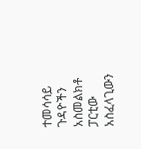ተመሳሳይ ጉዳዮችን አስመልክቶ ፓርቲው አስፈላጊውን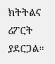ክትትልና ሪፖርት ያደርጋል።